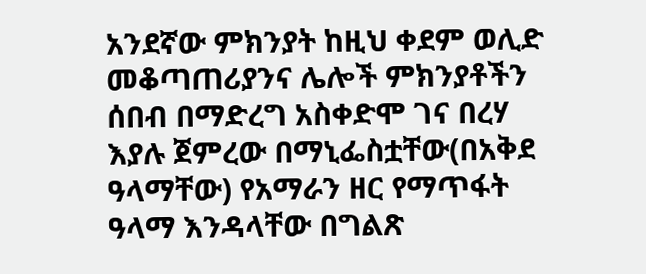አንደኛው ምክንያት ከዚህ ቀደም ወሊድ መቆጣጠሪያንና ሌሎች ምክንያቶችን ሰበብ በማድረግ አስቀድሞ ገና በረሃ እያሉ ጀምረው በማኒፌስቷቸው(በአቅደ ዓላማቸው) የአማራን ዘር የማጥፋት ዓላማ እንዳላቸው በግልጽ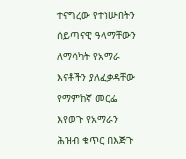ተናግረው የተነሡበትን ሰይጣናዊ ዓላማቸውን ለማሳካት የአማራ እናቶችን ያለፈቃዳቸው የማምከኛ መርፌ እየወጉ የአማራን ሕዝብ ቁጥር በእጅጉ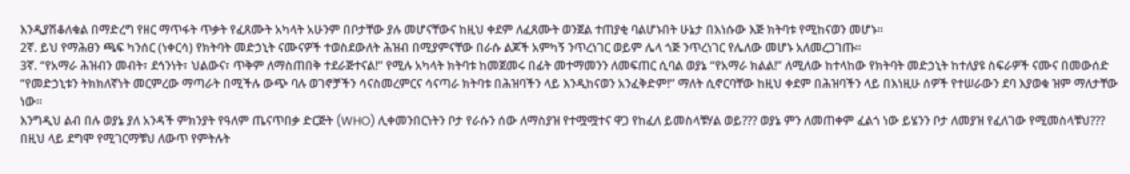እንዲያሽቆለቁል በማድረግ የዘር ማጥፋት ጥቃት የፈጸሙት አካላት አሁንም በቦታቸው ያሉ መሆናቸውና ከዚህ ቀደም ለፈጸሙት ወንጀል ተጠያቂ ባልሆኑበት ሁኔታ በእነሱው እጅ ክትባቱ የሚከናወን መሆኑ፡፡
2ኛ. ይህ የማሕፀን ጫፍ ካንሰር (ነቀርሳ) የክትባት መድኃኒት ናሙናዎች ተወስደውለት ሕዝብ በሚያምናቸው በራሱ ልጆች አምካኝ ንጥረነገር ወይም ሌላ ጎጅ ንጥረነገር የሌለው መሆኑ አለመረጋገጡ፡፡
3ኛ. “የአማራ ሕዝብን መብት፣ ደኅንነት፣ ህልውና፣ ጥቅም ለማስጠበቅ ተደራጅተናል!” የሚሉ አካላት ክትባቱ ከመጀመሩ በፊት መተማመንን ለመፍጠር ሲባል ወያኔ “የአማራ ክልል!” ለሚለው ከተላከው የክትባት መድኃኒት ከተለያዩ ስፍራዎች ናሙና በመውሰድ “የመድኃኒቱን ትክክለኛነት መርምረው ማጣራት በሚችሉ ውጭ ባሉ ወገኖቻችን ሳናስመረምርና ሳናጣራ ክትባቱ በሕዝባችን ላይ እንዲከናወን አንፈቅድም!” ማለት ሲኖርባቸው ከዚህ ቀደም በሕዝባችን ላይ በእነዚሁ ሰዎች የተሠራውን ደባ እያወቁ ዝም ማለታቸው ነው፡፡
እንግዲህ ልብ በሉ ወያኔ ያለ አንዳች ምክንያት የዓለም ጤናጥበቃ ድርጅት (WHO) ሊቀመንበርነትን ቦታ የራሱን ሰው ለማስያዝ የተሟሟተና ዋጋ የከፈለ ይመስላቹሃል ወይ??? ወያኔ ምን ለመጠቀም ፈልጎ ነው ይሄንን ቦታ ለመያዝ የፈለገው የሚመስላቹህ???
በዚህ ላይ ደግሞ የሚገርማቹህ ለውጥ የምትሉት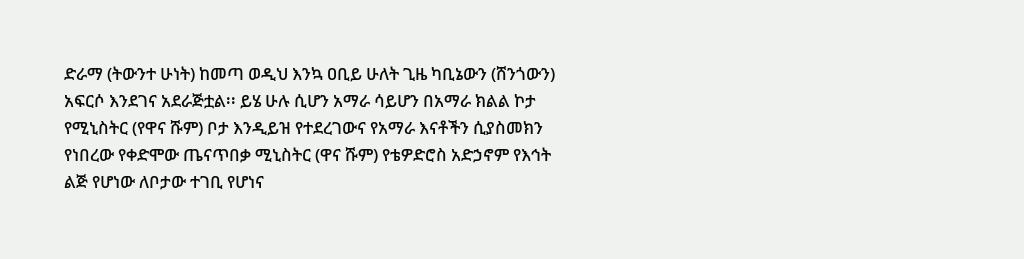ድራማ (ትውንተ ሁነት) ከመጣ ወዲህ እንኳ ዐቢይ ሁለት ጊዜ ካቢኔውን (ሸንጎውን) አፍርሶ እንደገና አደራጅቷል፡፡ ይሄ ሁሉ ሲሆን አማራ ሳይሆን በአማራ ክልል ኮታ የሚኒስትር (የዋና ሹም) ቦታ እንዲይዝ የተደረገውና የአማራ እናቶችን ሲያስመክን የነበረው የቀድሞው ጤናጥበቃ ሚኒስትር (ዋና ሹም) የቴዎድሮስ አድኃኖም የእኅት ልጅ የሆነው ለቦታው ተገቢ የሆነና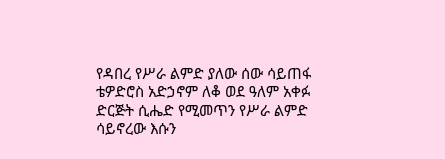የዳበረ የሥራ ልምድ ያለው ሰው ሳይጠፋ ቴዎድሮስ አድኃኖም ለቆ ወደ ዓለም አቀፉ ድርጅት ሲሔድ የሚመጥን የሥራ ልምድ ሳይኖረው እሱን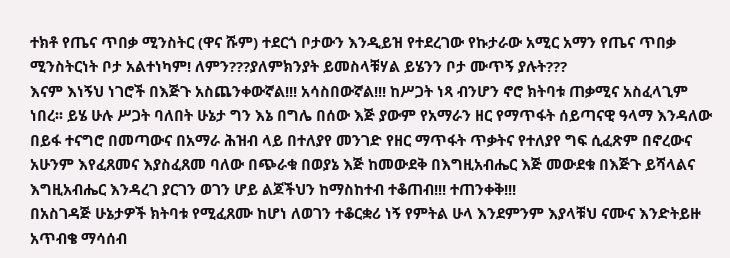ተክቶ የጤና ጥበቃ ሚንስትር (ዋና ሹም) ተደርጎ ቦታውን እንዲይዝ የተደረገው የኩታራው አሚር አማን የጤና ጥበቃ ሚንስትርነት ቦታ አልተነካም! ለምን???ያለምክንያት ይመስላቹሃል ይሄንን ቦታ ሙጥኝ ያሉት???
እናም እነኝህ ነገሮች በእጅጉ አስጨንቀውኛል!!! አሳስበውኛል!!! ከሥጋት ነጻ ብንሆን ኖሮ ክትባቱ ጠቃሚና አስፈላጊም ነበረ፡፡ ይሄ ሁሉ ሥጋት ባለበት ሁኔታ ግን እኔ በግሌ በሰው እጅ ያውም የአማራን ዘር የማጥፋት ሰይጣናዊ ዓላማ እንዳለው በይፋ ተናግሮ በመጣውና በአማራ ሕዝብ ላይ በተለያየ መንገድ የዘር ማጥፋት ጥቃትና የተለያየ ግፍ ሲፈጽም በኖረውና አሁንም እየፈጸመና እያስፈጸመ ባለው በጭራቁ በወያኔ እጅ ከመውደቅ በእግዚአብሔር እጅ መውደቁ በእጅጉ ይሻላልና እግዚአብሔር እንዳረገ ያርገን ወገን ሆይ ልጆችህን ከማስከተብ ተቆጠብ!!! ተጠንቀቅ!!!
በአስገዳጅ ሁኔታዎች ክትባቱ የሚፈጸሙ ከሆነ ለወገን ተቆርቋሪ ነኝ የምትል ሁላ እንደምንም እያላቹህ ናሙና እንድትይዙ አጥብቄ ማሳሰብ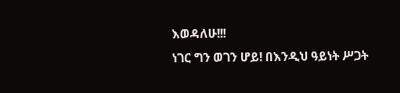እወዳለሁ!!!
ነገር ግን ወገን ሆይ! በእንዲህ ዓይነት ሥጋት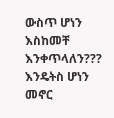ውስጥ ሆነን እስከመቸ እንቀጥላለን??? እንዴትስ ሆነን መኖር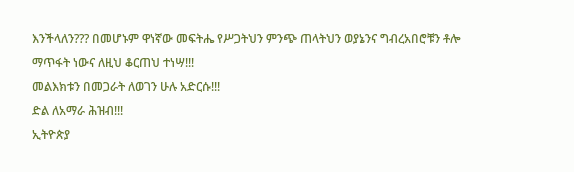እንችላለን??? በመሆኑም ዋነኛው መፍትሔ የሥጋትህን ምንጭ ጠላትህን ወያኔንና ግብረአበሮቹን ቶሎ ማጥፋት ነውና ለዚህ ቆርጠህ ተነሣ!!!
መልእክቱን በመጋራት ለወገን ሁሉ አድርሱ!!!
ድል ለአማራ ሕዝብ!!!
ኢትዮጵያ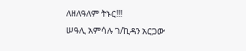ለዘለዓለም ትኑር!!!
ሠዓሊ አምሳሉ ገ/ኪዳን አርጋው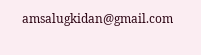amsalugkidan@gmail.com